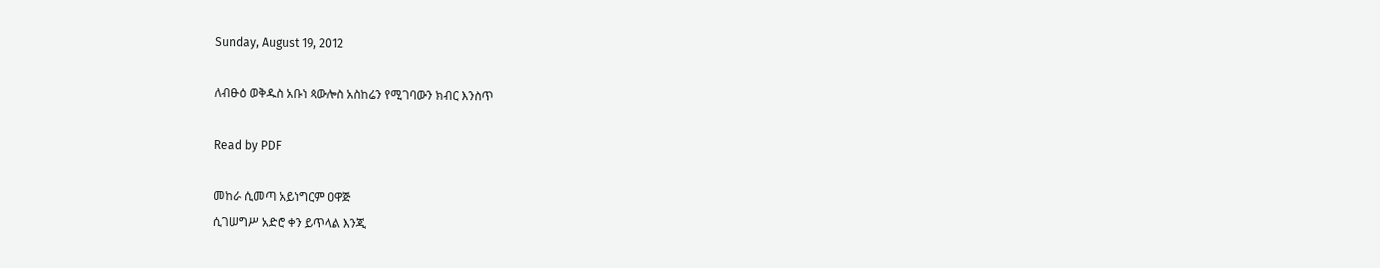Sunday, August 19, 2012

ለብፁዕ ወቅዱስ አቡነ ጳውሎስ አስከሬን የሚገባውን ክብር እንስጥ

Read by PDF

መከራ ሲመጣ አይነግርም ዐዋጅ
ሲገሠግሥ አድሮ ቀን ይጥላል እንጂ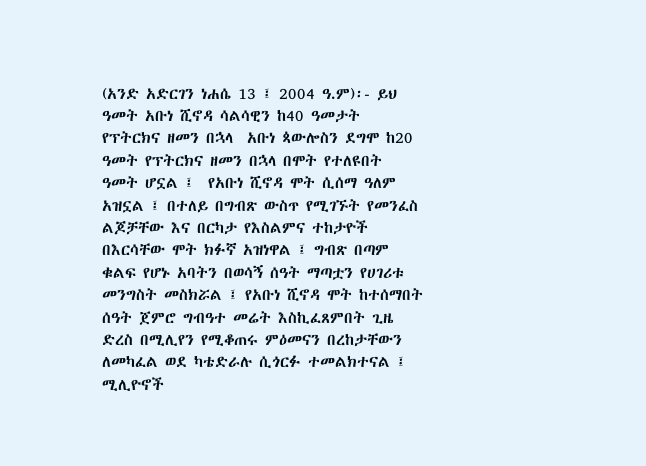(አንድ አድርገን ነሐሴ 13 ፤ 2004 ዓ.ም)፡- ይህ ዓመት አቡነ ሺኖዳ ሳልሳዊን ከ40 ዓመታት የፕትርክና ዘመን በኋላ  አቡነ ጳውሎስን ደግሞ ከ20 ዓመት የፕትርክና ዘመን በኋላ በሞት የተለዩበት ዓመት ሆኗል ፤  የአቡነ ሺኖዳ ሞት ሲሰማ ዓለም አዝኗል ፤ በተለይ በግብጽ ውስጥ የሚገኙት የመንፈስ ልጆቻቸው እና በርካታ የእስልምና ተከታዮች በእርሳቸው ሞት ክፉኛ አዝነዋል ፤ ግብጽ በጣም ቁልፍ የሆኑ አባትን በወሳኝ ሰዓት ማጣቷን የሀገሪቱ መንግስት መስክሯል ፤ የአቡነ ሺኖዳ ሞት ከተሰማበት ሰዓት ጀምሮ ግብዓተ መሬት እስኪፈጸምበት ጊዜ ድረስ በሚሊየን የሚቆጠሩ ምዕመናን በረከታቸውን ለመካፈል ወደ ካቴድራሉ ሲጎርፉ ተመልክተናል ፤ ሚሊዮኖች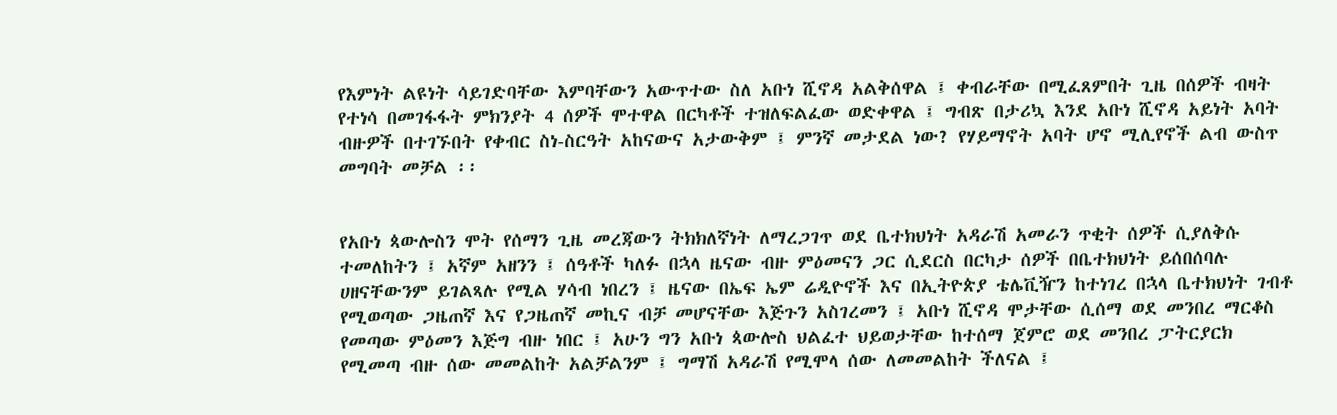የእምነት ልዩነት ሳይገድባቸው እምባቸውን አውጥተው ስለ አቡነ ሺኖዳ አልቅሰዋል ፤ ቀብራቸው በሚፈጸምበት ጊዜ በሰዎች ብዛት የተነሳ በመገፋፋት ምክንያት 4 ሰዎች ሞተዋል በርካቶች ተዝለፍልፈው ወድቀዋል ፤ ግብጽ በታሪኳ እንደ አቡነ ሺኖዳ አይነት አባት ብዙዎች በተገኙበት የቀብር ስነ-ስርዓት አከናውና አታውቅም ፤ ምንኛ መታደል ነው? የሃይማኖት አባት ሆኖ ሚሊየኖች ልብ ውስጥ መግባት መቻል ፡፡


የአቡነ ጳውሎስን ሞት የሰማን ጊዜ መረጃውን ትክክለኛነት ለማረጋገጥ ወደ ቤተክህነት አዳራሽ አመራን ጥቂት ሰዎች ሲያለቅሱ ተመለከትን ፤ አኛም አዘንን ፤ ሰዓቶች ካለፉ በኋላ ዜናው ብዙ ምዕመናን ጋር ሲደርስ በርካታ ሰዎች በቤተክህነት ይሰበሰባሉ ሀዘናቸውንም ይገልጻሉ የሚል ሃሳብ ነበረን ፤ ዜናው በኤፍ ኤም ሬዲዮኖች እና በኢትዮጵያ ቴሌቪዥን ከተነገረ በኋላ ቤተክህነት ገብቶ የሚወጣው ጋዜጠኛ እና የጋዜጠኛ መኪና ብቻ መሆናቸው እጅጉን አስገረመን ፤ አቡነ ሺኖዳ ሞታቸው ሲሰማ ወደ መንበረ ማርቆስ የመጣው ምዕመን እጅግ ብዙ ነበር ፤ አሁን ግን አቡነ ጳውሎስ ህልፈተ ህይወታቸው ከተሰማ ጀምሮ ወደ መንበረ ፓትርያርክ የሚመጣ ብዙ ሰው መመልከት አልቻልንም ፤ ግማሽ አዳራሽ የሚሞላ ሰው ለመመልከት ችለናል ፤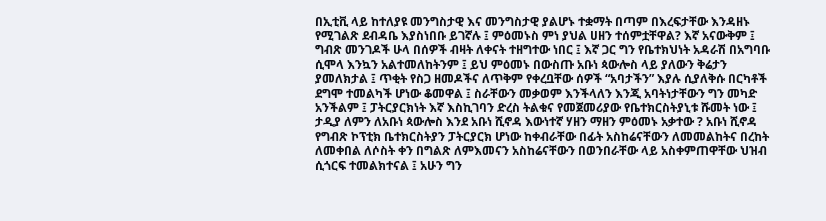በኢቲቪ ላይ ከተለያዩ መንግስታዊ እና መንግስታዊ ያልሆኑ ተቋማት በጣም በእረፍታቸው እንዳዘኑ የሚገልጽ ደብዳቤ እያስነበቡ ይገኛሉ ፤ ምዕመኑስ ምነ ያህል ሀዘን ተሰምቷቸዋል? እኛ አናውቅም ፤ ግብጽ መንገዶች ሁላ በሰዎች ብዛት ለቀናት ተዘግተው ነበር ፤ እኛ ጋር ግን የቤተክህነት አዳራሽ በአግባቡ ሲሞላ እንኳን አልተመለከትንም ፤ ይህ ምዕመኑ በውስጡ አቡነ ጳውሎስ ላይ ያለውን ቅሬታን ያመለክታል ፤ ጥቂት የስጋ ዘመዶችና ለጥቅም የቀረቧቸው ሰዎች “አባታችን” እያሉ ሲያለቅሱ በርካቶች ደግሞ ተመልካች ሆነው ቆመዋል ፤ ስራቸውን መቃወም እንችላለን እንጂ አባትነታቸውን ግን መካድ አንችልም ፤ ፓትርያርክነት እኛ እስኪገባን ድረስ ትልቁና የመጀመሪያው የቤተክርስትያኒቱ ሹመት ነው ፤ ታዲያ ለምን ለአቡነ ጳውሎስ እንደ አቡነ ሺኖዳ እውነተኛ ሃዘን ማዘን ምዕመኑ አቃተው ? አቡነ ሺኖዳ የግብጽ ኮፕቲክ ቤተክርስትያን ፓትርያርክ ሆነው ከቀብራቸው በፊት አስከሬናቸውን ለመመልከትና በረከት ለመቀበል ለሶስት ቀን በግልጽ ለምእመናን አስከሬናቸውን በወንበራቸው ላይ አስቀምጠዋቸው ህዝብ ሲጎርፍ ተመልክተናል ፤ አሁን ግን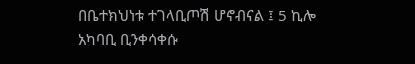በቤተክህነቱ ተገላቢጦሽ ሆኖብናል ፤ 5 ኪሎ አካባቢ ቢንቀሳቀሱ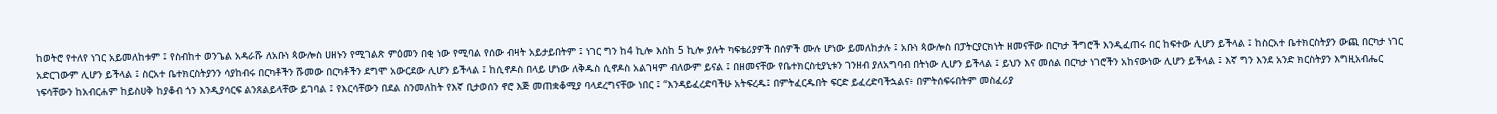ከወትሮ የተለየ ነገር አይመለከቱም ፤ የስብከተ ወንጌል አዳራሹ ለአቡነ ጳውሎስ ሀዘኑን የሚገልጽ ምዕመን በቂ ነው የሚባል የሰው ብዛት አይታይበትም ፤ ነገር ግን ከ4 ኪሎ እስከ 5 ኪሎ ያሉት ካፍቴሪያዎች በሰዎች ሙሉ ሆነው ይመለከታሉ ፤ አቡነ ጳውሎስ በፓትርያርክነት ዘመናቸው በርካታ ችግሮች እንዲፈጠሩ በር ከፍተው ሊሆን ይችላል ፤ ከስርአተ ቤተክርስትያን ውጪ በርካታ ነገር አድርገውም ሊሆን ይችላል ፤ ስርአተ ቤተክርስትያንን ሳያከብሩ በርካቶችን ሹመው በርካቶችን ደግሞ አውርደው ሊሆን ይችላል ፤ ከሲኖዶስ በላይ ሆነው ለቅዱስ ሲኖዶስ አልገዛም ብለውም ይናል ፤ በዘመናቸው የቤተክርስቲያኒቱን ገንዘብ ያለአግባብ በትነው ሊሆን ይችላል ፤ ይህን እና መሰል በርካታ ነገሮችን አከናውነው ሊሆን ይችላል ፤ እኛ ግን እንደ አንድ ክርስትያን እግዚአብሔር ነፍሳቸውን ከአብርሐም ከይስሀቅ ከያቆብ ጎን እንዲያሳርፍ ልንጸልይላቸው ይገባል ፤ የእርሳቸውን በደል ስንመለከት የእኛ ቢታወሰን ኖሮ እጅ መጠቋቆሚያ ባላደረግናቸው ነበር ፤ “እንዳይፈረድባችሁ አትፍረዱ፤ በምትፈርዱበት ፍርድ ይፈረድባችኋልና፥ በምትሰፍሩበትም መስፈሪያ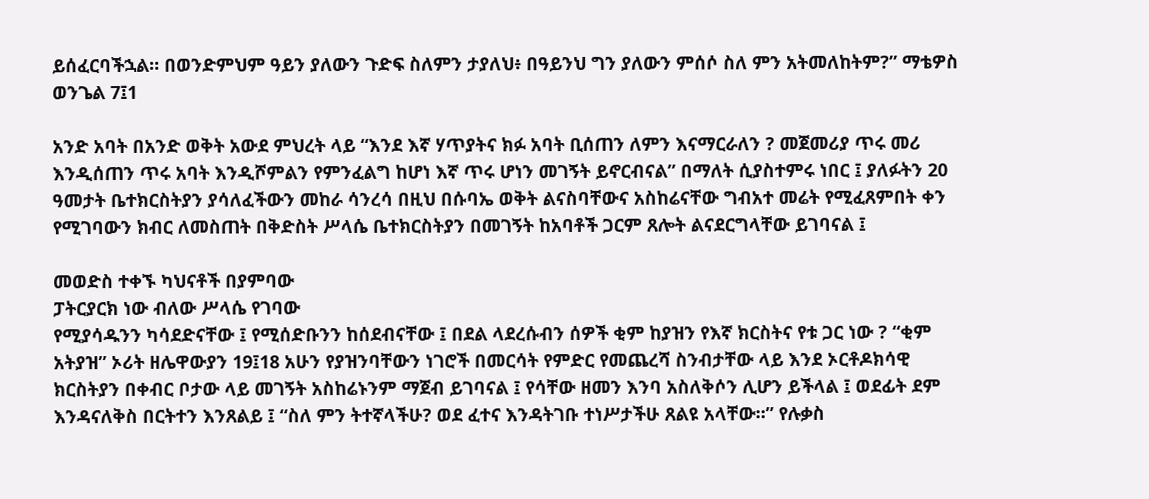ይሰፈርባችኋል። በወንድምህም ዓይን ያለውን ጉድፍ ስለምን ታያለህ፥ በዓይንህ ግን ያለውን ምሰሶ ስለ ምን አትመለከትም?” ማቴዎስ ወንጌል 7፤1

አንድ አባት በአንድ ወቅት አውደ ምህረት ላይ “እንደ እኛ ሃጥያትና ክፉ አባት ቢሰጠን ለምን እናማርራለን ? መጀመሪያ ጥሩ መሪ እንዲሰጠን ጥሩ አባት እንዲሾምልን የምንፈልግ ከሆነ እኛ ጥሩ ሆነን መገኝት ይኖርብናል” በማለት ሲያስተምሩ ነበር ፤ ያለፉትን 20 ዓመታት ቤተክርስትያን ያሳለፈችውን መከራ ሳንረሳ በዚህ በሱባኤ ወቅት ልናስባቸውና አስከሬናቸው ግብአተ መሬት የሚፈጸምበት ቀን የሚገባውን ክብር ለመስጠት በቅድስት ሥላሴ ቤተክርስትያን በመገኝት ከአባቶች ጋርም ጸሎት ልናደርግላቸው ይገባናል ፤

መወድስ ተቀኙ ካህናቶች በያምባው
ፓትርያርክ ነው ብለው ሥላሴ የገባው
የሚያሳዱንን ካሳደድናቸው ፤ የሚሰድቡንን ከሰደብናቸው ፤ በደል ላደረሱብን ሰዎች ቂም ከያዝን የእኛ ክርስትና የቱ ጋር ነው ? “ቂም አትያዝ” ኦሪት ዘሌዋውያን 19፤18 አሁን የያዝንባቸውን ነገሮች በመርሳት የምድር የመጨረሻ ስንብታቸው ላይ እንደ ኦርቶዶክሳዊ ክርስትያን በቀብር ቦታው ላይ መገኝት አስከሬኑንም ማጀብ ይገባናል ፤ የሳቸው ዘመን እንባ አስለቅሶን ሊሆን ይችላል ፤ ወደፊት ደም እንዳናለቅስ በርትተን እንጸልይ ፤ “ስለ ምን ትተኛላችሁ? ወደ ፈተና እንዳትገቡ ተነሥታችሁ ጸልዩ አላቸው።” የሉቃስ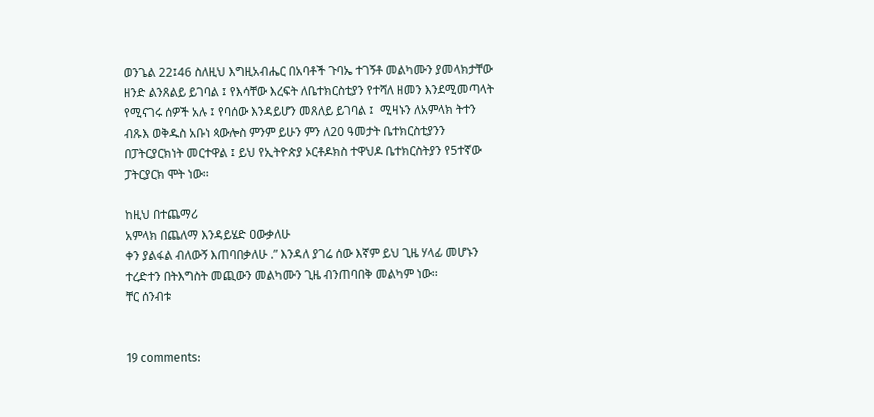ወንጌል 22፤46 ስለዚህ እግዚአብሔር በአባቶች ጉባኤ ተገኝቶ መልካሙን ያመላክታቸው ዘንድ ልንጸልይ ይገባል ፤ የእሳቸው እረፍት ለቤተክርስቲያን የተሻለ ዘመን እንደሚመጣላት የሚናገሩ ሰዎች አሉ ፤ የባሰው እንዳይሆን መጸለይ ይገባል ፤  ሚዛኑን ለአምላክ ትተን ብጹእ ወቅዱስ አቡነ ጳውሎስ ምንም ይሁን ምን ለ20 ዓመታት ቤተክርስቲያንን በፓትርያርክነት መርተዋል ፤ ይህ የኢትዮጵያ ኦርቶዶክስ ተዋህዶ ቤተክርስትያን የ5ተኛው ፓትርያርክ ሞት ነው፡፡

ከዚህ በተጨማሪ
አምላክ በጨለማ እንዳይሄድ ዐውቃለሁ
ቀን ያልፋል ብለውኝ እጠባበቃለሁ .” እንዳለ ያገሬ ሰው እኛም ይህ ጊዜ ሃላፊ መሆኑን ተረድተን በትእግስት መጪውን መልካሙን ጊዜ ብንጠባበቅ መልካም ነው፡፡
ቸር ሰንብቱ


19 comments: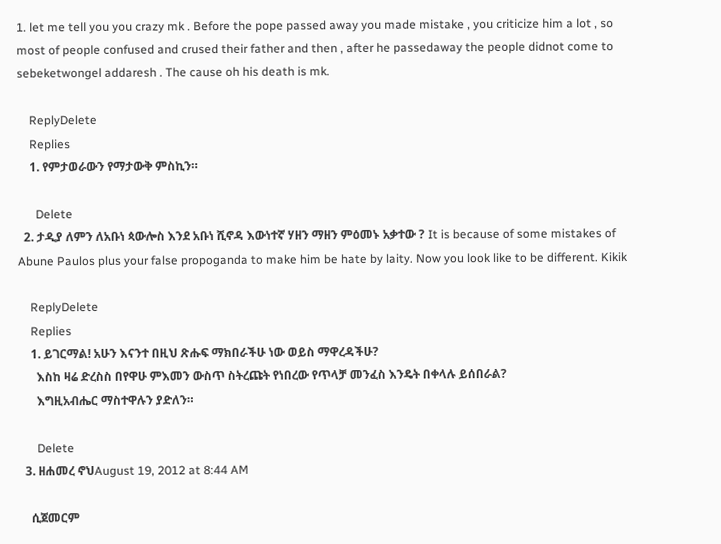1. let me tell you you crazy mk . Before the pope passed away you made mistake , you criticize him a lot , so most of people confused and crused their father and then , after he passedaway the people didnot come to sebeketwongel addaresh . The cause oh his death is mk.

    ReplyDelete
    Replies
    1. የምታወራውን የማታውቅ ምስኪን።

      Delete
  2. ታዲያ ለምን ለአቡነ ጳውሎስ እንደ አቡነ ሺኖዳ እውነተኛ ሃዘን ማዘን ምዕመኑ አቃተው ? It is because of some mistakes of Abune Paulos plus your false propoganda to make him be hate by laity. Now you look like to be different. Kikik

    ReplyDelete
    Replies
    1. ይገርማል! አሁን እናንተ በዚህ ጽሑፍ ማክበራችሁ ነው ወይስ ማዋረዳችሁ?
      እስከ ዛሬ ድረስስ በየዋሁ ምእመን ውስጥ ስትረጩት የነበረው የጥላቻ መንፈስ እንዴት በቀላሉ ይሰበራል?
      እግዚአብሔር ማስተዋሉን ያድለን።

      Delete
  3. ዘሐመረ ኖህAugust 19, 2012 at 8:44 AM

    ሲጀመርም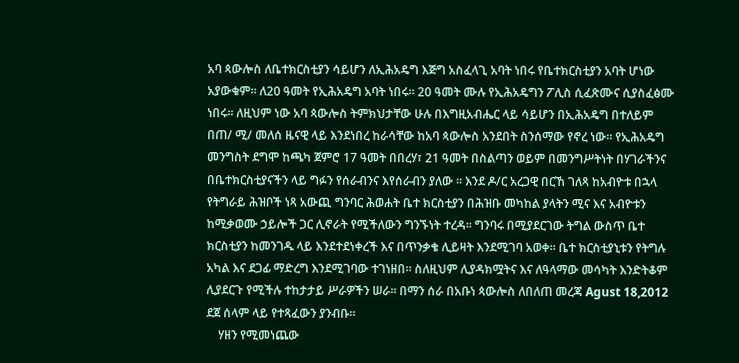አባ ጳውሎስ ለቤተክርስቲያን ሳይሆን ለኢሕአዴግ እጅግ አስፈላጊ አባት ነበሩ የቤተክርስቲያን አባት ሆነው አያውቁም። ለ20 ዓመት የኢሕአዴግ አባት ነበሩ። 20 ዓመት ሙሉ የኢሕአዴግን ፖሊስ ሲፈጽሙና ሲያስፈፅሙ ነበሩ። ለዚህም ነው አባ ጳውሎስ ትምክህታቸው ሁሉ በእግዚአብሔር ላይ ሳይሆን በኢሕአዴግ በተለይም በጠ/ ሚ/ መለሰ ዜናዊ ላይ እንደነበረ ከራሳቸው ከአባ ጳውሎስ አንደበት ስንሰማው የኖረ ነው። የኢሕአዴግ መንግስት ደግሞ ከጫካ ጀምሮ 17 ዓመት በበረሃ፣ 21 ዓመት በስልጣን ወይም በመንግሥትነት በሃገራችንና በቤተክርስቲያናችን ላይ ግፉን የሰራብንና እየሰራብን ያለው ። እንደ ዶ/ር አረጋዊ በርኸ ገለጻ ከአብዮቱ በኋላ የትግራይ ሕዝቦች ነጻ አውጪ ግንባር ሕወሐት ቤተ ክርስቲያን በሕዝቡ መካከል ያላትን ሚና እና አብዮቱን ከሚቃወሙ ኃይሎች ጋር ሊኖራት የሚችለውን ግንኙነት ተረዳ። ግንባሩ በሚያደርገው ትግል ውስጥ ቤተ ክርስቲያን ከመንገዱ ላይ እንደተደነቀረች እና በጥንቃቄ ሊይዛት እንደሚገባ አወቀ። ቤተ ክርስቲያኒቱን የትግሉ አካል እና ደጋፊ ማድረግ እንደሚገባው ተገነዘበ። ስለዚህም ሊያዳክሟትና እና ለዓላማው መሳካት እንድትቆም ሊያደርጉ የሚችሉ ተከታታይ ሥራዎችን ሠራ። በማን ሰራ በአቡነ ጳውሎስ ለበለጠ መረጃ Agust 18,2012 ደጀ ሰላም ላይ የተጻፈውን ያንብቡ።
    ሃዘን የሚመነጨው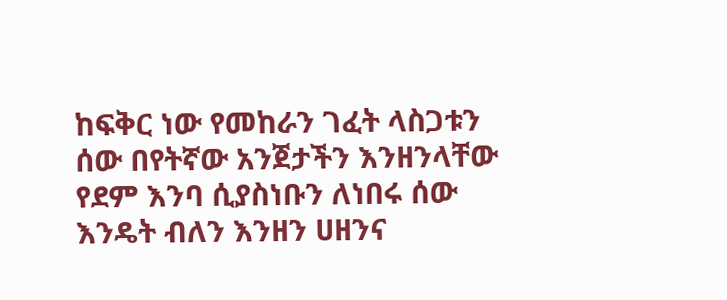ከፍቅር ነው የመከራን ገፈት ላስጋቱን ሰው በየትኛው አንጀታችን እንዘንላቸው የደም እንባ ሲያስነቡን ለነበሩ ሰው እንዴት ብለን እንዘን ሀዘንና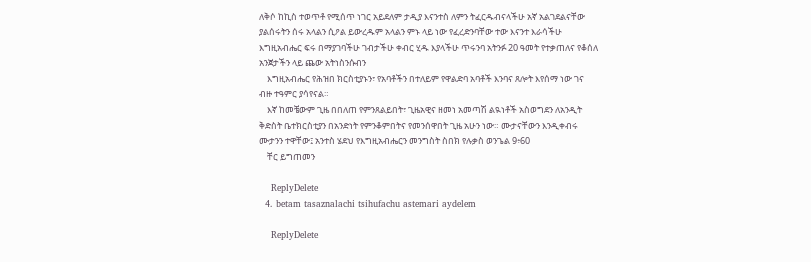ለቅሶ ከኪስ ተወጥቶ የሚሰጥ ነገር አይደለም ታዲያ እናንተስ ለምን ትፈርዱብናላችሁ አኛ አልገደልናቸው ያልሰሩትን ሰሩ አላልን ሲዖል ይውረዱም አላልን ምኑ ላይ ነው የፈረድንባቸው ተው እናንተ እራሳችሁ እግዚአብሔር ፍሩ በማያገባችሁ ገብታችሁ ቀብር ሂዱ እያላችሁ ጥሩንባ አትንፉ 20 ዓመት የተቃጠለና የቆሰለ አንጀታችን ላይ ጨው አትነስንሱብን
    እግዚአብሔር የሕዝበ ክርስቲያኑን፣ የአባቶችን በተለይም የዋልድባ አባቶች እንባና ጸሎት እየሰማ ነው ገና ብዙ ተዓምር ያሳየናል።
    እኛ ከመቼውም ጊዜ በበለጠ የምንጸልይበት፣ ጊዜአዊና ዘመነ አመጣሽ ልዪነቶች አስወግደን ለአንዲት ቅድስት ቤተክርስቲያን በአንድነት የምንቆምበትና የመንሰዋበት ጊዜ አሁን ነው። ሙታናቸውን እንዲቀብሩ ሙታንን ተዋቸው፤ አንተስ ሄደህ የእግዚአብሔርን መንግስት ስበክ የሉቃስ ወንጌል 9፥60
    ቸር ይግጠመን

    ReplyDelete
  4. betam tasaznalachi tsihufachu astemari aydelem

    ReplyDelete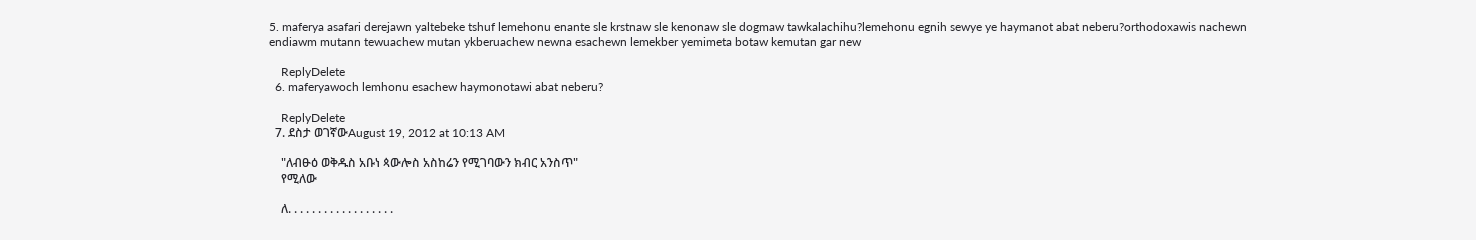5. maferya asafari derejawn yaltebeke tshuf lemehonu enante sle krstnaw sle kenonaw sle dogmaw tawkalachihu?lemehonu egnih sewye ye haymanot abat neberu?orthodoxawis nachewn endiawm mutann tewuachew mutan ykberuachew newna esachewn lemekber yemimeta botaw kemutan gar new

    ReplyDelete
  6. maferyawoch lemhonu esachew haymonotawi abat neberu?

    ReplyDelete
  7. ደስታ ወገኛውAugust 19, 2012 at 10:13 AM

    "ለብፁዕ ወቅዱስ አቡነ ጳውሎስ አስከሬን የሚገባውን ክብር አንስጥ"
    የሚለው

    ለ. . . . . . . . . . . . . . . . . .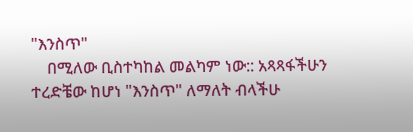"እንስጥ"
    በሚለው ቢስተካከል መልካም ነው:: አጻጻፋችሁን ተረድቼው ከሆነ "እንስጥ" ለማለት ብላችሁ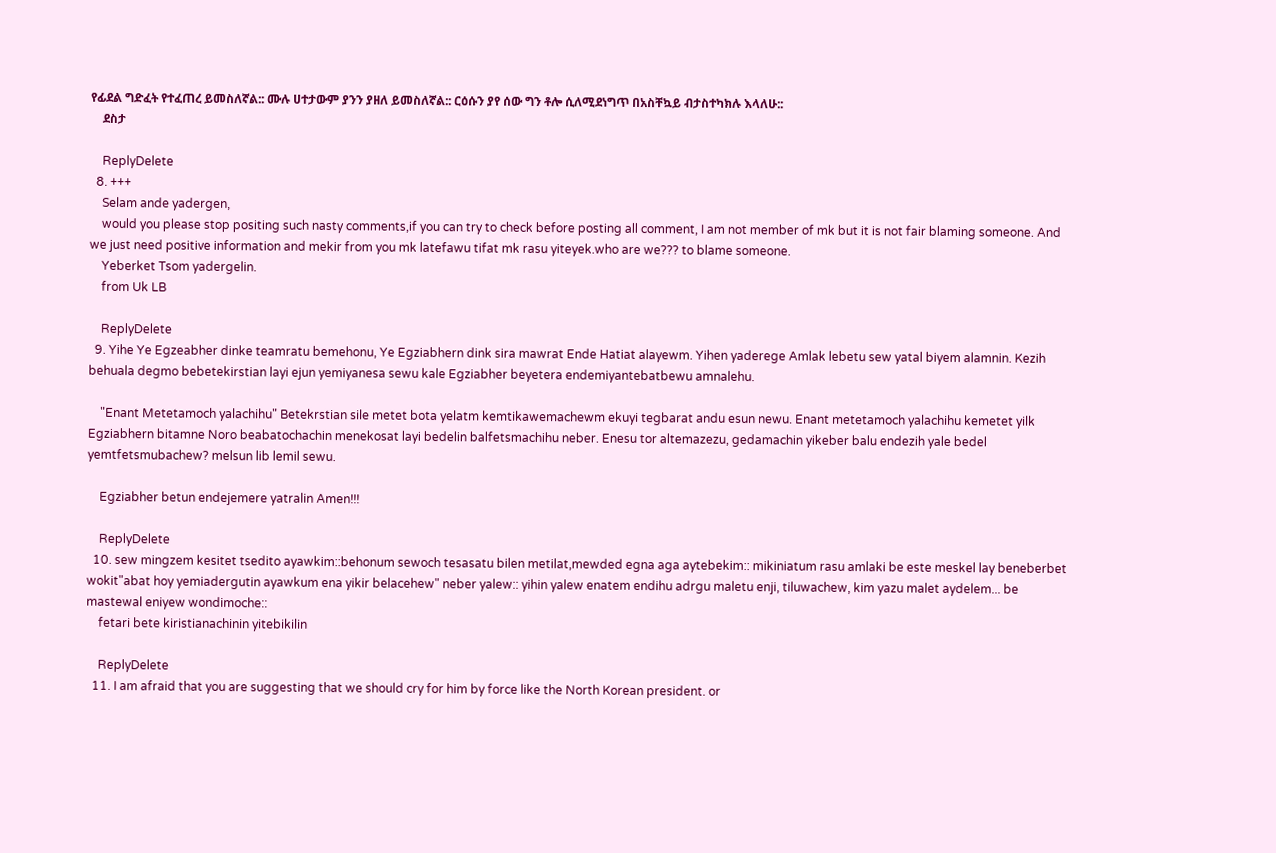የፊደል ግድፈት የተፈጠረ ይመስለኛል:: ሙሉ ሀተታውም ያንን ያዘለ ይመስለኛል:: ርዕሱን ያየ ሰው ግን ቶሎ ሲለሚደነግጥ በአስቸኳይ ብታስተካክሉ እላለሁ::
    ደስታ

    ReplyDelete
  8. +++
    Selam ande yadergen,
    would you please stop positing such nasty comments,if you can try to check before posting all comment, I am not member of mk but it is not fair blaming someone. And we just need positive information and mekir from you mk latefawu tifat mk rasu yiteyek.who are we??? to blame someone.
    Yeberket Tsom yadergelin.
    from Uk LB

    ReplyDelete
  9. Yihe Ye Egzeabher dinke teamratu bemehonu, Ye Egziabhern dink sira mawrat Ende Hatiat alayewm. Yihen yaderege Amlak lebetu sew yatal biyem alamnin. Kezih behuala degmo bebetekirstian layi ejun yemiyanesa sewu kale Egziabher beyetera endemiyantebatbewu amnalehu.

    "Enant Metetamoch yalachihu" Betekrstian sile metet bota yelatm kemtikawemachewm ekuyi tegbarat andu esun newu. Enant metetamoch yalachihu kemetet yilk Egziabhern bitamne Noro beabatochachin menekosat layi bedelin balfetsmachihu neber. Enesu tor altemazezu, gedamachin yikeber balu endezih yale bedel yemtfetsmubachew? melsun lib lemil sewu.

    Egziabher betun endejemere yatralin Amen!!!

    ReplyDelete
  10. sew mingzem kesitet tsedito ayawkim::behonum sewoch tesasatu bilen metilat,mewded egna aga aytebekim:: mikiniatum rasu amlaki be este meskel lay beneberbet wokit"abat hoy yemiadergutin ayawkum ena yikir belacehew" neber yalew:: yihin yalew enatem endihu adrgu maletu enji, tiluwachew, kim yazu malet aydelem... be mastewal eniyew wondimoche::
    fetari bete kiristianachinin yitebikilin

    ReplyDelete
  11. I am afraid that you are suggesting that we should cry for him by force like the North Korean president. or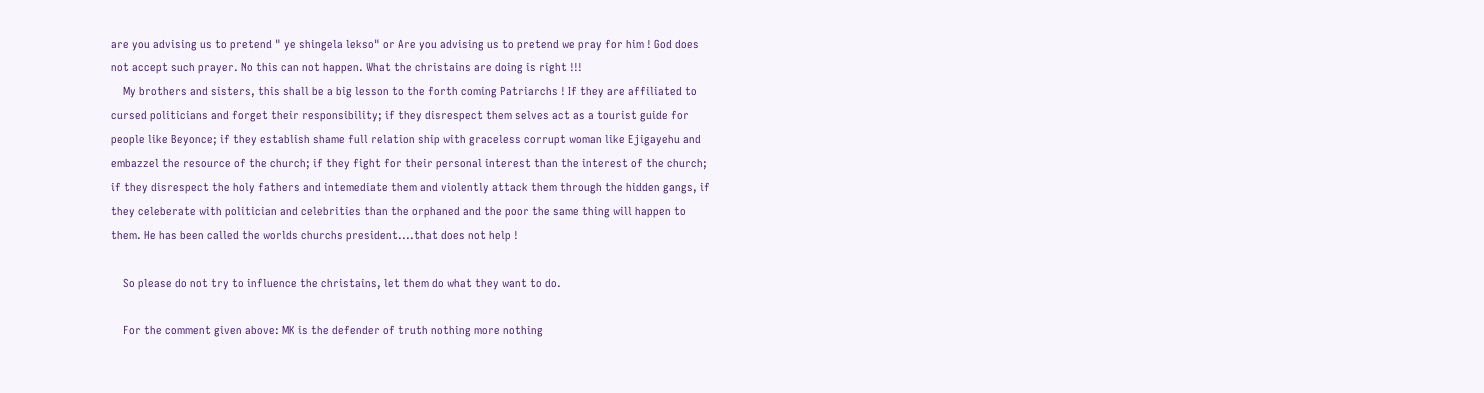are you advising us to pretend " ye shingela lekso" or Are you advising us to pretend we pray for him ! God does not accept such prayer. No this can not happen. What the christains are doing is right !!!
    My brothers and sisters, this shall be a big lesson to the forth coming Patriarchs ! If they are affiliated to cursed politicians and forget their responsibility; if they disrespect them selves act as a tourist guide for people like Beyonce; if they establish shame full relation ship with graceless corrupt woman like Ejigayehu and embazzel the resource of the church; if they fight for their personal interest than the interest of the church; if they disrespect the holy fathers and intemediate them and violently attack them through the hidden gangs, if they celeberate with politician and celebrities than the orphaned and the poor the same thing will happen to them. He has been called the worlds churchs president....that does not help !

    So please do not try to influence the christains, let them do what they want to do.

    For the comment given above: MK is the defender of truth nothing more nothing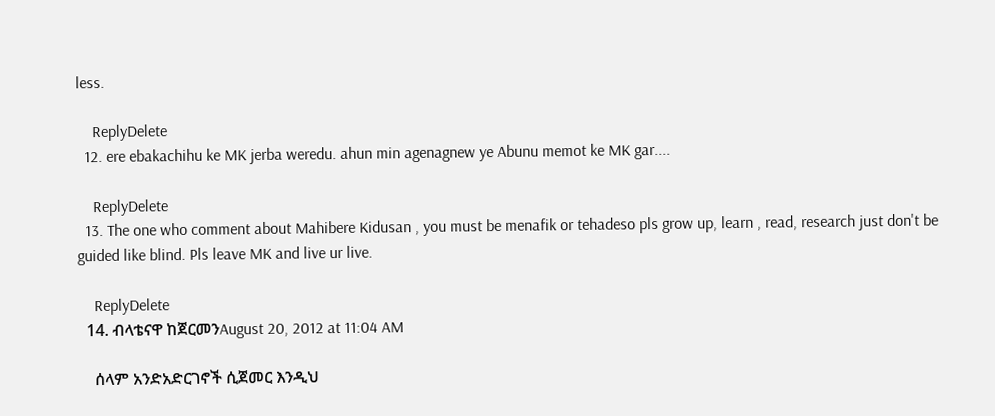less.

    ReplyDelete
  12. ere ebakachihu ke MK jerba weredu. ahun min agenagnew ye Abunu memot ke MK gar....

    ReplyDelete
  13. The one who comment about Mahibere Kidusan , you must be menafik or tehadeso pls grow up, learn , read, research just don't be guided like blind. Pls leave MK and live ur live.

    ReplyDelete
  14. ብላቴናዋ ከጀርመንAugust 20, 2012 at 11:04 AM

    ሰላም አንድአድርገኖች ሲጀመር እንዲህ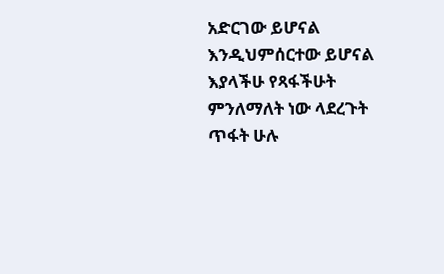አድርገው ይሆናል እንዲህምሰርተው ይሆናል እያላችሁ የጻፋችሁት ምንለማለት ነው ላደረጉት ጥፋት ሁሉ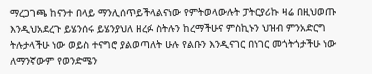ማረጋገጫ ከናንተ በላይ ማንሊሰጥይችላልናነው የምትወላውሉት ፓትርያሪኩ ዛሬ በዚህወጡ እንዲህአደረጉ ይሄንሰሩ ይሄንያህለ ዘረፉ ስትሉን ከረማችሁና ምስኪኑን ህዝብ ምንአድርግ ትሉታላችሁ ነው ወይስ ተናግሮ ያልወጣለት ሁሉ የልቡን እንዲናገር በነገር መጎትጎታችሁ ነው ለማንኛውም የወንድሜን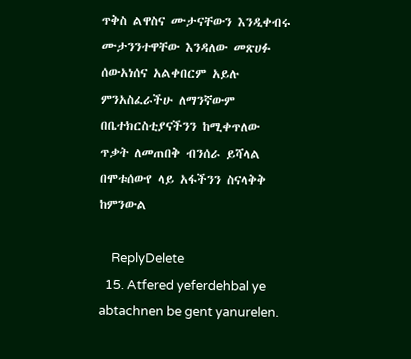ጥቅስ ልዋስና ሙታናቸውን እንዲቀብሩ ሙታንንተዋቸው እንዳለው መጽሀፉ ሰውአነሰና አልቀበርም አይሉ ምንአስፈራችሁ ለማንኛውም በቤተክርስቲያናችንን ከሚቀጥለው ጥቃት ለመጠበቅ ብንሰራ ይሻላል በሞቱሰውየ ላይ አፋችንን ስናላቅቅ ከምንውል

    ReplyDelete
  15. Atfered yeferdehbal ye abtachnen be gent yanurelen.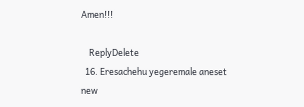Amen!!!

    ReplyDelete
  16. Eresachehu yegeremale aneset new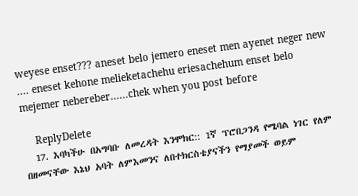weyese enset??? aneset belo jemero eneset men ayenet neger new .... eneset kehone melieketachehu eriesachehum enset belo mejemer nebereber......chek when you post before

    ReplyDelete
  17. እባካችሁ በአግባቡ ለመረዳት እንሞክር:: 1ኛ ፕሮበጋንዳ የሜባል ነገር የለም በዘመናቸው እኔህ አባት ለምእመንና ለበተክርስቴያናችን የማያመች ወይም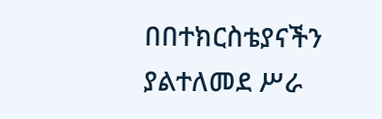በበተክርስቴያናችን ያልተለመደ ሥራ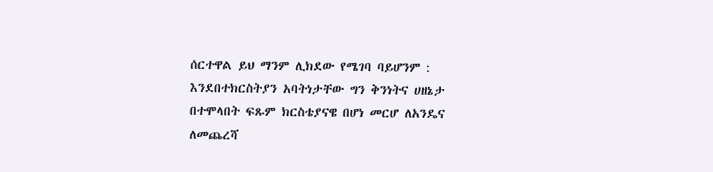ሰርተዋል ይህ ማንም ሊክደው የሜገባ ባይሆንም : እንደበተክርስትያን አባትነታቸው ግን ቅንነትና ሀዘኔታ በተሞላበት ፍጹም ክርስቴያናዌ በሆነ መርሆ ለአንዴና ለመጨረሻ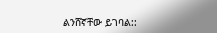ልንሸኛቸው ይገባል::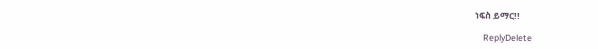ነፍስ ይማር!!

    ReplyDelete